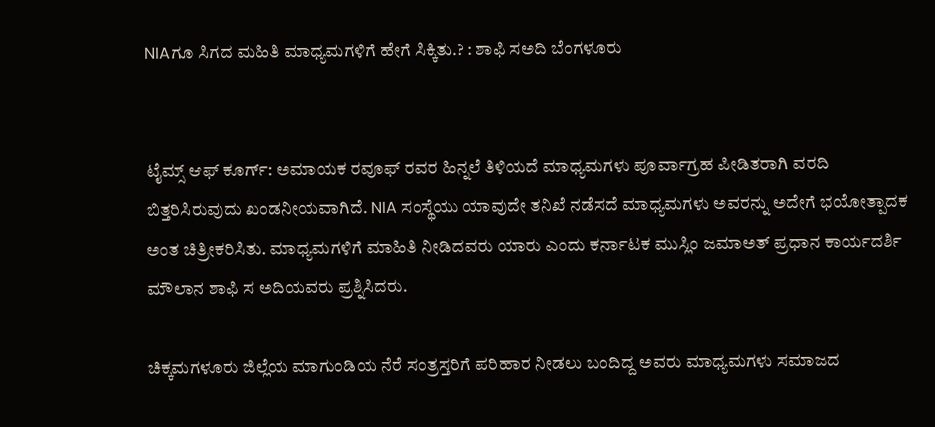NIAಗೂ ಸಿಗದ ಮಹಿತಿ ಮಾಧ್ಯಮಗಳಿಗೆ ಹೇಗೆ ಸಿಕ್ಕಿತು.? : ಶಾಫಿ ಸಅದಿ ಬೆಂಗಳೂರು


ಟೈಮ್ಸ್ ಆಫ್ ಕೂರ್ಗ್: ಅಮಾಯಕ ರವೂಫ್ ರವರ ಹಿನ್ನಲೆ ತಿಳಿಯದೆ ಮಾಧ್ಯಮಗಳು ಪೂರ್ವಾಗ್ರಹ ಪೀಡಿತರಾಗಿ ವರದಿ ಬಿತ್ತರಿಸಿರುವುದು ಖಂಡನೀಯವಾಗಿದೆ. NIA ಸಂಸ್ಥೆಯು ಯಾವುದೇ ತನಿಖೆ ನಡೆಸದೆ ಮಾಧ್ಯಮಗಳು ಅವರನ್ನು ಅದೇಗೆ ಭಯೋತ್ಪಾದಕ ಅಂತ ಚಿತ್ರೀಕರಿಸಿತು. ಮಾಧ್ಯಮಗಳಿಗೆ ಮಾಹಿತಿ ನೀಡಿದವರು ಯಾರು ಎಂದು ಕರ್ನಾಟಕ ಮುಸ್ಲಿಂ ಜಮಾಅತ್ ಪ್ರಧಾನ ಕಾರ್ಯದರ್ಶಿ ಮೌಲಾನ ಶಾಫಿ ಸ ಅದಿಯವರು ಪ್ರಶ್ನಿಸಿದರು.

ಚಿಕ್ಕಮಗಳೂರು ಜಿಲ್ಲೆಯ ಮಾಗುಂಡಿಯ ನೆರೆ ಸಂತ್ರಸ್ತರಿಗೆ ಪರಿಹಾರ ನೀಡಲು ಬಂದಿದ್ದ ಅವರು ಮಾಧ್ಯಮಗಳು ಸಮಾಜದ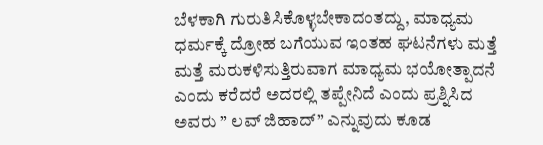ಬೆಳಕಾಗಿ ಗುರುತಿಸಿಕೊಳ್ಳಬೇಕಾದಂತದ್ದು, ಮಾಧ್ಯಮ ಧರ್ಮಕ್ಕೆ ದ್ರೋಹ ಬಗೆಯುವ ಇಂತಹ ಘಟನೆಗಳು ಮತ್ತೆ ಮತ್ತೆ ಮರುಕಳಿಸುತ್ತಿರುವಾಗ ಮಾಧ್ಯಮ ಭಯೋತ್ಪಾದನೆ ಎಂದು ಕರೆದರೆ ಅದರಲ್ಲಿ ತಪ್ಪೇನಿದೆ ಎಂದು ಪ್ರಶ್ನಿಸಿದ ಅವರು ” ಲವ್ ಜಿಹಾದ್” ಎನ್ನುವುದು ಕೂಡ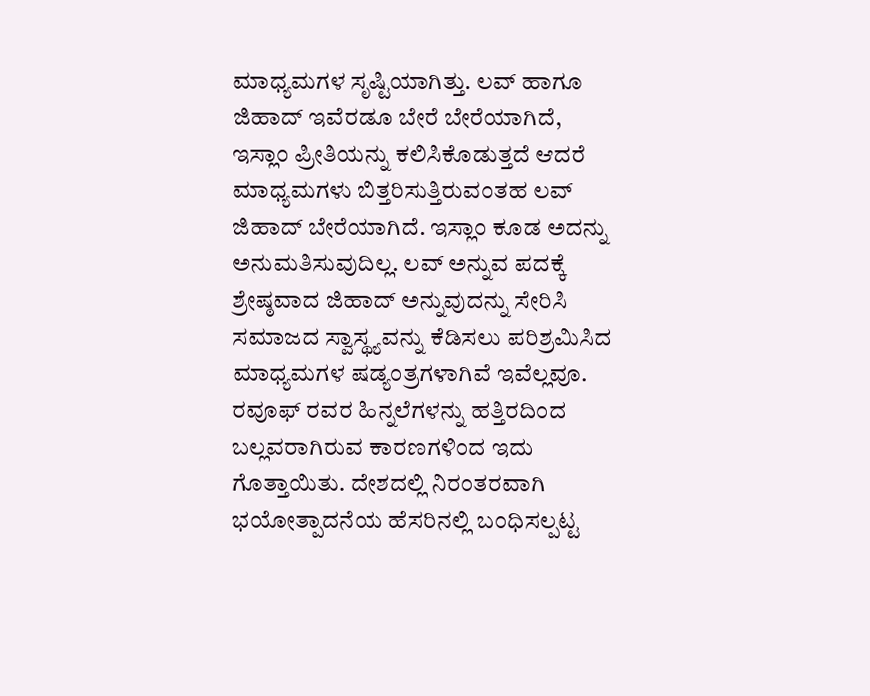ಮಾಧ್ಯಮಗಳ ಸೃಷ್ಟಿಯಾಗಿತ್ತು. ಲವ್ ಹಾಗೂ ಜಿಹಾದ್ ಇವೆರಡೂ ಬೇರೆ ಬೇರೆಯಾಗಿದೆ, ಇಸ್ಲಾಂ ಪ್ರೀತಿಯನ್ನು ಕಲಿಸಿಕೊಡುತ್ತದೆ ಆದರೆ ಮಾಧ್ಯಮಗಳು ಬಿತ್ತರಿಸುತ್ತಿರುವಂತಹ ಲವ್ ಜಿಹಾದ್ ಬೇರೆಯಾಗಿದೆ. ಇಸ್ಲಾಂ ಕೂಡ ಅದನ್ನು ಅನುಮತಿಸುವುದಿಲ್ಲ. ಲವ್ ಅನ್ನುವ ಪದಕ್ಕೆ ಶ್ರೇಷ್ಠವಾದ ಜಿಹಾದ್ ಅನ್ನುವುದನ್ನು ಸೇರಿಸಿ ಸಮಾಜದ ಸ್ವಾಸ್ಥ್ಯವನ್ನು ಕೆಡಿಸಲು ಪರಿಶ್ರಮಿಸಿದ ಮಾಧ್ಯಮಗಳ ಷಡ್ಯಂತ್ರಗಳಾಗಿವೆ ಇವೆಲ್ಲವೂ.
ರವೂಫ್ ರವರ ಹಿನ್ನಲೆಗಳನ್ನು ಹತ್ತಿರದಿಂದ ಬಲ್ಲವರಾಗಿರುವ ಕಾರಣಗಳಿಂದ ಇದು ಗೊತ್ತಾಯಿತು. ದೇಶದಲ್ಲಿ ನಿರಂತರವಾಗಿ ಭಯೋತ್ಪಾದನೆಯ ಹೆಸರಿನಲ್ಲಿ ಬಂಧಿಸಲ್ಪಟ್ಟ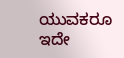ಯುವಕರೂ ಇದೇ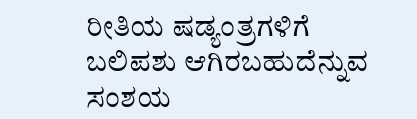ರೀತಿಯ ಷಡ್ಯಂತ್ರಗಳಿಗೆ ಬಲಿಪಶು ಆಗಿರಬಹುದೆನ್ನುವ ಸಂಶಯ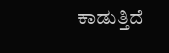ಕಾಡುತ್ತಿದೆ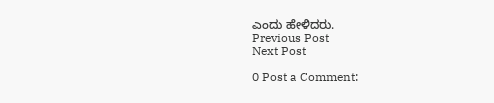ಎಂದು ಹೇಳಿದರು.
Previous Post
Next Post

0 Post a Comment: